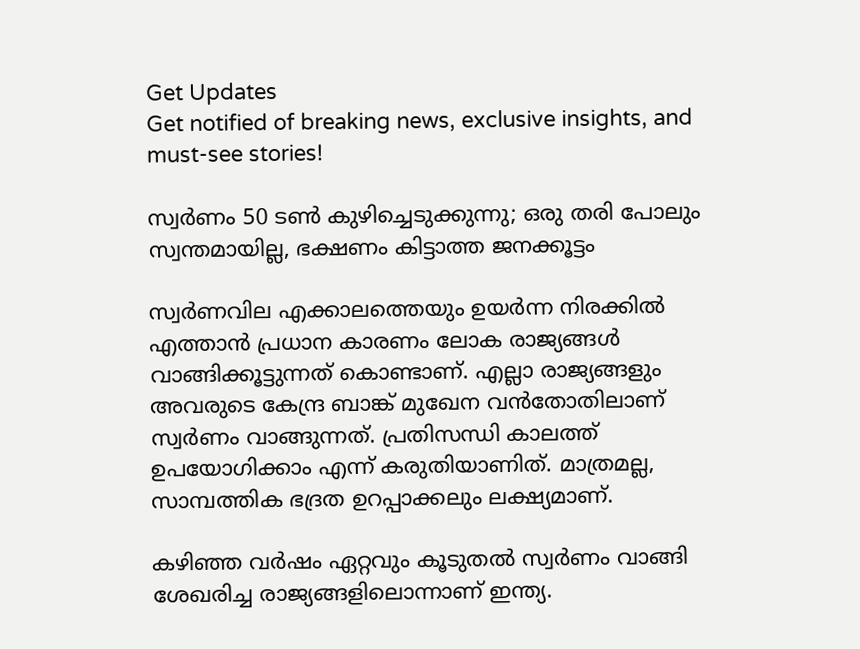Get Updates
Get notified of breaking news, exclusive insights, and must-see stories!

സ്വര്‍ണം 50 ടണ്‍ കുഴിച്ചെടുക്കുന്നു; ഒരു തരി പോലും സ്വന്തമായില്ല, ഭക്ഷണം കിട്ടാത്ത ജനക്കൂട്ടം

സ്വര്‍ണവില എക്കാലത്തെയും ഉയര്‍ന്ന നിരക്കില്‍ എത്താന്‍ പ്രധാന കാരണം ലോക രാജ്യങ്ങള്‍ വാങ്ങിക്കൂട്ടുന്നത് കൊണ്ടാണ്. എല്ലാ രാജ്യങ്ങളും അവരുടെ കേന്ദ്ര ബാങ്ക് മുഖേന വന്‍തോതിലാണ് സ്വര്‍ണം വാങ്ങുന്നത്. പ്രതിസന്ധി കാലത്ത് ഉപയോഗിക്കാം എന്ന് കരുതിയാണിത്. മാത്രമല്ല, സാമ്പത്തിക ഭദ്രത ഉറപ്പാക്കലും ലക്ഷ്യമാണ്.

കഴിഞ്ഞ വര്‍ഷം ഏറ്റവും കൂടുതല്‍ സ്വര്‍ണം വാങ്ങി ശേഖരിച്ച രാജ്യങ്ങളിലൊന്നാണ് ഇന്ത്യ.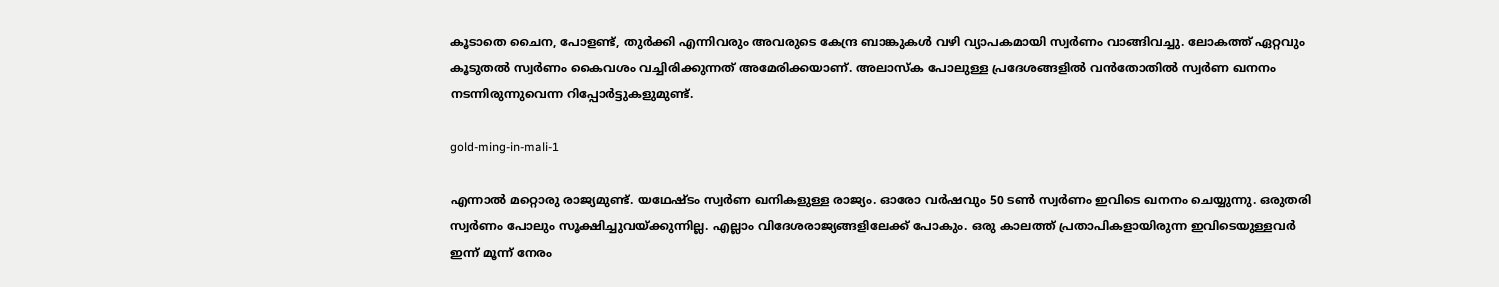കൂടാതെ ചൈന, പോളണ്ട്, തുര്‍ക്കി എന്നിവരും അവരുടെ കേന്ദ്ര ബാങ്കുകള്‍ വഴി വ്യാപകമായി സ്വര്‍ണം വാങ്ങിവച്ചു. ലോകത്ത് ഏറ്റവും കൂടുതല്‍ സ്വര്‍ണം കൈവശം വച്ചിരിക്കുന്നത് അമേരിക്കയാണ്. അലാസ്‌ക പോലുള്ള പ്രദേശങ്ങളില്‍ വന്‍തോതില്‍ സ്വര്‍ണ ഖനനം നടന്നിരുന്നുവെന്ന റിപ്പോര്‍ട്ടുകളുമുണ്ട്.

gold-ming-in-mali-1

എന്നാല്‍ മറ്റൊരു രാജ്യമുണ്ട്. യഥേഷ്ടം സ്വര്‍ണ ഖനികളുള്ള രാജ്യം. ഓരോ വര്‍ഷവും 50 ടണ്‍ സ്വര്‍ണം ഇവിടെ ഖനനം ചെയ്യുന്നു. ഒരുതരി സ്വര്‍ണം പോലും സൂക്ഷിച്ചുവയ്ക്കുന്നില്ല. എല്ലാം വിദേശരാജ്യങ്ങളിലേക്ക് പോകും. ഒരു കാലത്ത് പ്രതാപികളായിരുന്ന ഇവിടെയുള്ളവര്‍ ഇന്ന് മൂന്ന് നേരം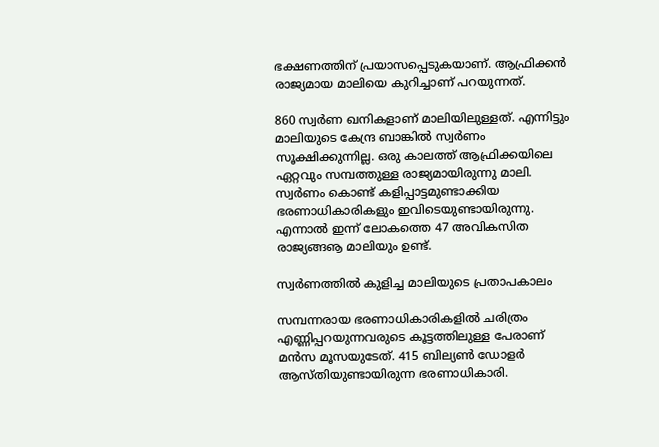ഭക്ഷണത്തിന് പ്രയാസപ്പെടുകയാണ്. ആഫ്രിക്കന്‍ രാജ്യമായ മാലിയെ കുറിച്ചാണ് പറയുന്നത്.

860 സ്വര്‍ണ ഖനികളാണ് മാലിയിലുള്ളത്. എന്നിട്ടും മാലിയുടെ കേന്ദ്ര ബാങ്കില്‍ സ്വര്‍ണം സൂക്ഷിക്കുന്നില്ല. ഒരു കാലത്ത് ആഫ്രിക്കയിലെ ഏറ്റവും സമ്പത്തുള്ള രാജ്യമായിരുന്നു മാലി. സ്വര്‍ണം കൊണ്ട് കളിപ്പാട്ടമുണ്ടാക്കിയ ഭരണാധികാരികളും ഇവിടെയുണ്ടായിരുന്നു. എന്നാല്‍ ഇന്ന് ലോകത്തെ 47 അവികസിത രാജ്യങ്ങൡ മാലിയും ഉണ്ട്.

സ്വര്‍ണത്തില്‍ കുളിച്ച മാലിയുടെ പ്രതാപകാലം

സമ്പന്നരായ ഭരണാധികാരികളില്‍ ചരിത്രം എണ്ണിപ്പറയുന്നവരുടെ കൂട്ടത്തിലുള്ള പേരാണ് മന്‍സ മൂസയുടേത്. 415 ബില്യണ്‍ ഡോളര്‍ ആസ്തിയുണ്ടായിരുന്ന ഭരണാധികാരി.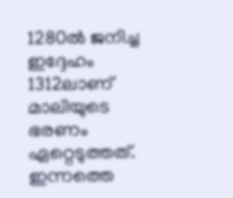1280ല്‍ ജനിച്ച ഇദ്ദേഹം 1312ലാണ് മാലിയുടെ ഭരണം ഏറ്റെടുത്തത്. ഇന്നത്തെ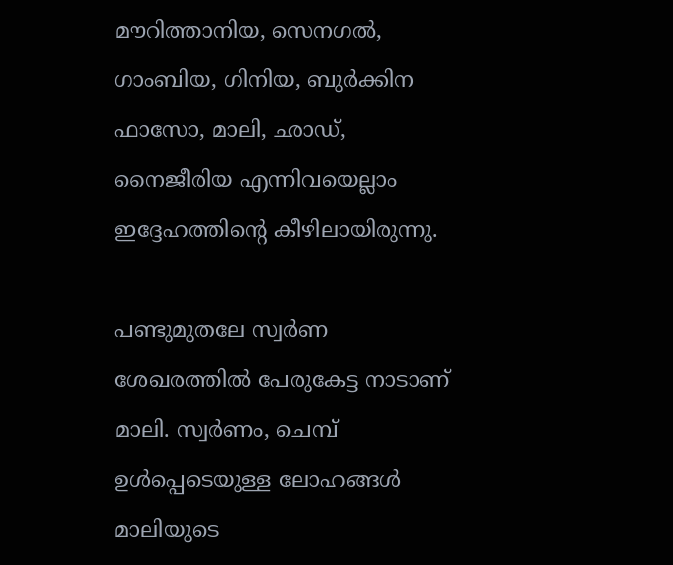മൗറിത്താനിയ, സെനഗല്‍, ഗാംബിയ, ഗിനിയ, ബുര്‍ക്കിന ഫാസോ, മാലി, ഛാഡ്, നൈജീരിയ എന്നിവയെല്ലാം ഇദ്ദേഹത്തിന്റെ കീഴിലായിരുന്നു.

പണ്ടുമുതലേ സ്വര്‍ണ ശേഖരത്തില്‍ പേരുകേട്ട നാടാണ് മാലി. സ്വര്‍ണം, ചെമ്പ് ഉള്‍പ്പെടെയുള്ള ലോഹങ്ങള്‍ മാലിയുടെ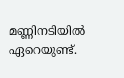മണ്ണിനടിയില്‍ ഏറെയുണ്ട്.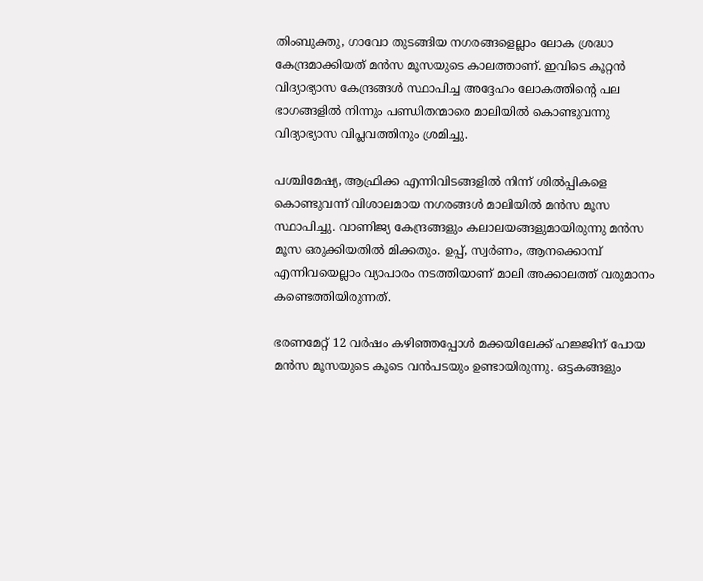തിംബുക്തു, ഗാവോ തുടങ്ങിയ നഗരങ്ങളെല്ലാം ലോക ശ്രദ്ധാ കേന്ദ്രമാക്കിയത് മന്‍സ മൂസയുടെ കാലത്താണ്. ഇവിടെ കൂറ്റന്‍ വിദ്യാഭ്യാസ കേന്ദ്രങ്ങള്‍ സ്ഥാപിച്ച അദ്ദേഹം ലോകത്തിന്റെ പല ഭാഗങ്ങളില്‍ നിന്നും പണ്ഡിതന്മാരെ മാലിയില്‍ കൊണ്ടുവന്നു വിദ്യാഭ്യാസ വിപ്ലവത്തിനും ശ്രമിച്ചു.

പശ്ചിമേഷ്യ, ആഫ്രിക്ക എന്നിവിടങ്ങളില്‍ നിന്ന് ശില്‍പ്പികളെ കൊണ്ടുവന്ന് വിശാലമായ നഗരങ്ങള്‍ മാലിയില്‍ മന്‍സ മൂസ സ്ഥാപിച്ചു. വാണിജ്യ കേന്ദ്രങ്ങളും കലാലയങ്ങളുമായിരുന്നു മന്‍സ മൂസ ഒരുക്കിയതില്‍ മിക്കതും. ഉപ്പ്, സ്വര്‍ണം, ആനക്കൊമ്പ് എന്നിവയെല്ലാം വ്യാപാരം നടത്തിയാണ് മാലി അക്കാലത്ത് വരുമാനം കണ്ടെത്തിയിരുന്നത്.

ഭരണമേറ്റ് 12 വര്‍ഷം കഴിഞ്ഞപ്പോള്‍ മക്കയിലേക്ക് ഹജ്ജിന് പോയ മന്‍സ മൂസയുടെ കൂടെ വന്‍പടയും ഉണ്ടായിരുന്നു. ഒട്ടകങ്ങളും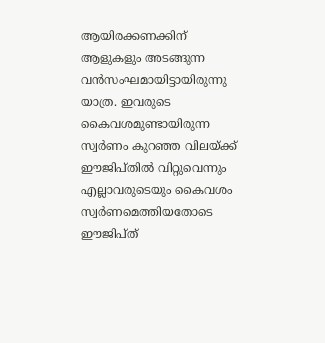ആയിരക്കണക്കിന് ആളുകളും അടങ്ങുന്ന വന്‍സംഘമായിട്ടായിരുന്നു യാത്ര. ഇവരുടെ കൈവശമുണ്ടായിരുന്ന സ്വര്‍ണം കുറഞ്ഞ വിലയ്ക്ക് ഈജിപ്തില്‍ വിറ്റുവെന്നും എല്ലാവരുടെയും കൈവശം സ്വര്‍ണമെത്തിയതോടെ ഈജിപ്ത്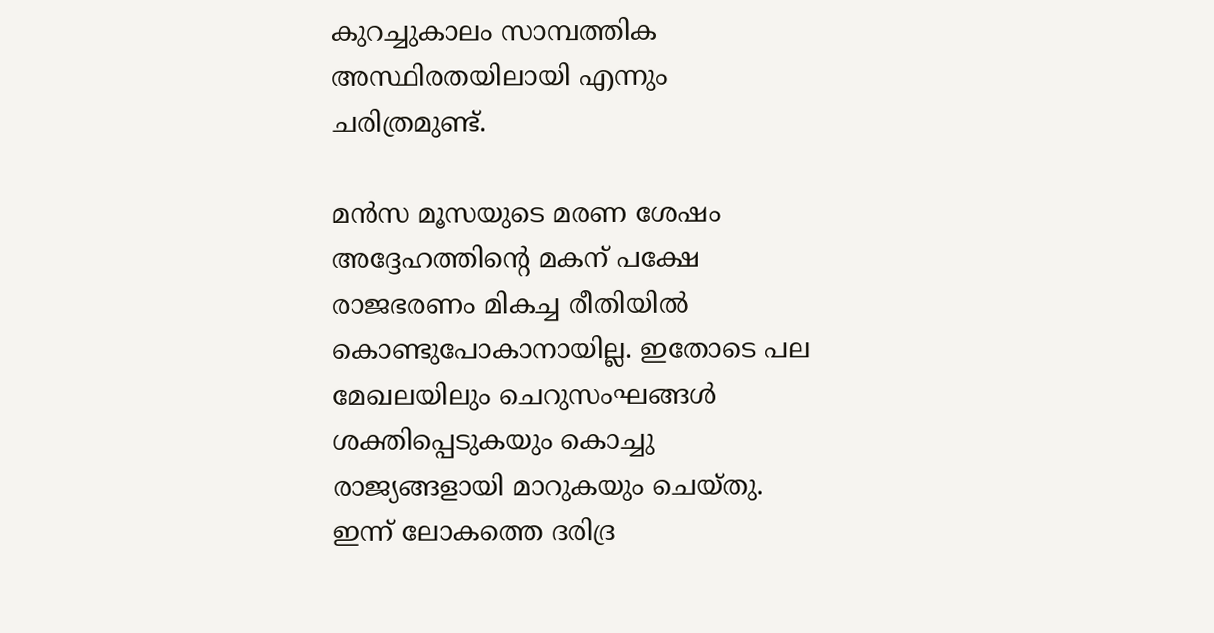കുറച്ചുകാലം സാമ്പത്തിക അസ്ഥിരതയിലായി എന്നും ചരിത്രമുണ്ട്.

മന്‍സ മൂസയുടെ മരണ ശേഷം അദ്ദേഹത്തിന്റെ മകന് പക്ഷേ രാജഭരണം മികച്ച രീതിയില്‍ കൊണ്ടുപോകാനായില്ല. ഇതോടെ പല മേഖലയിലും ചെറുസംഘങ്ങള്‍ ശക്തിപ്പെടുകയും കൊച്ചു രാജ്യങ്ങളായി മാറുകയും ചെയ്തു. ഇന്ന് ലോകത്തെ ദരിദ്ര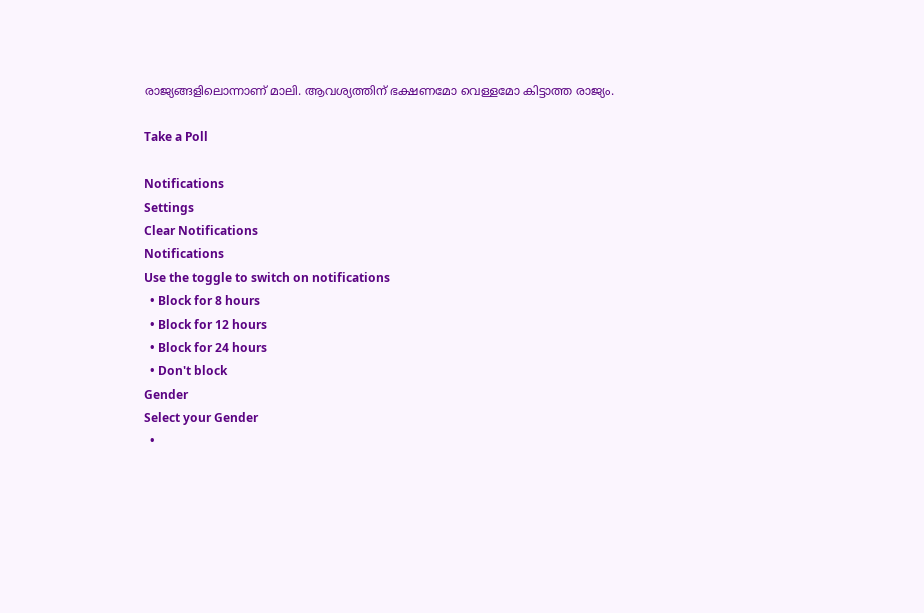രാജ്യങ്ങളിലൊന്നാണ് മാലി. ആവശ്യത്തിന് ഭക്ഷണമോ വെള്ളമോ കിട്ടാത്ത രാജ്യം.

Take a Poll

Notifications
Settings
Clear Notifications
Notifications
Use the toggle to switch on notifications
  • Block for 8 hours
  • Block for 12 hours
  • Block for 24 hours
  • Don't block
Gender
Select your Gender
  •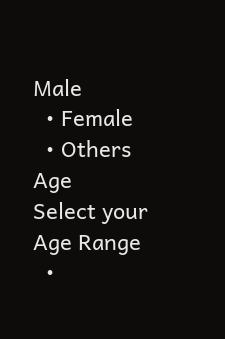Male
  • Female
  • Others
Age
Select your Age Range
  •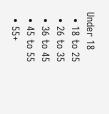Under 18
  • 18 to 25
  • 26 to 35
  • 36 to 45
  • 45 to 55
  • 55+